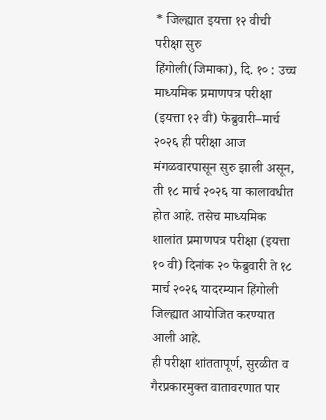* जिल्ह्यात इयत्ता १२ वीची परीक्षा सुरु
हिंगोली(जिमाका), दि. १० : उच्च माध्यमिक प्रमाणपत्र परीक्षा (इयत्ता १२ वी) फेब्रुवारी–मार्च २०२६ ही परीक्षा आज मंगळवारपासून सुरु झाली असून, ती १८ मार्च २०२६ या कालावधीत होत आहे. तसेच माध्यमिक शालांत प्रमाणपत्र परीक्षा (इयत्ता १० वी) दिनांक २० फेब्रुवारी ते १८ मार्च २०२६ यादरम्यान हिंगोली जिल्ह्यात आयोजित करण्यात आली आहे.
ही परीक्षा शांततापूर्ण, सुरळीत व गैरप्रकारमुक्त वातावरणात पार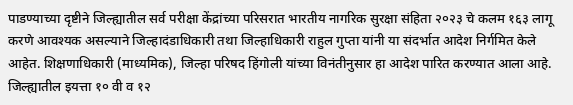पाडण्याच्या दृष्टीने जिल्ह्यातील सर्व परीक्षा केंद्रांच्या परिसरात भारतीय नागरिक सुरक्षा संहिता २०२३ चे कलम १६३ लागू करणे आवश्यक असल्याने जिल्हादंडाधिकारी तथा जिल्हाधिकारी राहुल गुप्ता यांनी या संदर्भात आदेश निर्गमित केले आहेत. शिक्षणाधिकारी (माध्यमिक), जिल्हा परिषद हिंगोली यांच्या विनंतीनुसार हा आदेश पारित करण्यात आला आहे.
जिल्ह्यातील इयत्ता १० वी व १२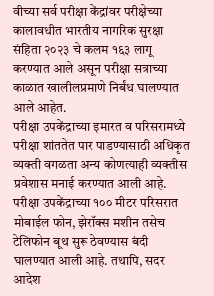वीच्या सर्व परीक्षा केंद्रांवर परीक्षेच्या कालावधीत भारतीय नागरिक सुरक्षा संहिता २०२३ चे कलम १६३ लागू करण्यात आले असून परीक्षा सत्राच्या काळात खालीलप्रमाणे निर्बंध घालण्यात आले आहेत.
परीक्षा उपकेंद्राच्या इमारत व परिसरामध्ये परीक्षा शांततेत पार पाडण्यासाठी अधिकृत व्यक्ती वगळता अन्य कोणत्याही व्यक्तीस प्रवेशास मनाई करण्यात आली आहे. परीक्षा उपकेंद्राच्या १०० मीटर परिसरात मोबाईल फोन, झेरॉक्स मशीन तसेच टेलिफोन बूथ सुरू ठेवण्यास बंदी घालण्यात आली आहे. तथापि, सदर आदेश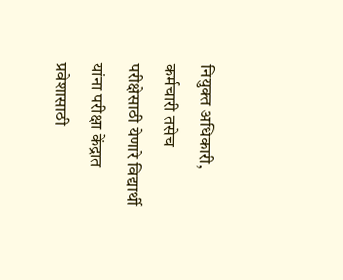नियुक्त अधिकारी, कर्मचारी तसेच परीक्षेसाठी येणारे विद्यार्थी यांना परीक्षा केंद्रात प्रवेशासाठी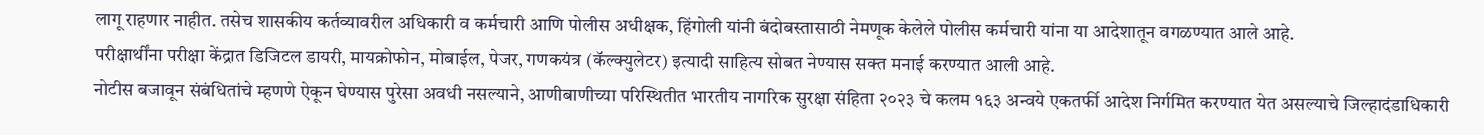लागू राहणार नाहीत. तसेच शासकीय कर्तव्यावरील अधिकारी व कर्मचारी आणि पोलीस अधीक्षक, हिंगोली यांनी बंदोबस्तासाठी नेमणूक केलेले पोलीस कर्मचारी यांना या आदेशातून वगळण्यात आले आहे.
परीक्षार्थींना परीक्षा केंद्रात डिजिटल डायरी, मायक्रोफोन, मोबाईल, पेजर, गणकयंत्र (कॅल्क्युलेटर) इत्यादी साहित्य सोबत नेण्यास सक्त मनाई करण्यात आली आहे.
नोटीस बजावून संबंधितांचे म्हणणे ऐकून घेण्यास पुरेसा अवधी नसल्याने, आणीबाणीच्या परिस्थितीत भारतीय नागरिक सुरक्षा संहिता २०२३ चे कलम १६३ अन्वये एकतर्फी आदेश निर्गमित करण्यात येत असल्याचे जिल्हादंडाधिकारी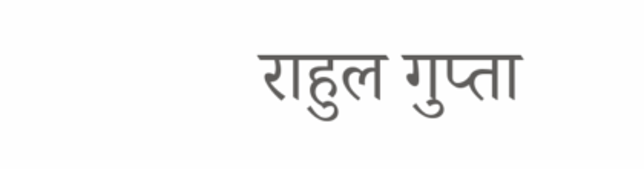राहुल गुप्ता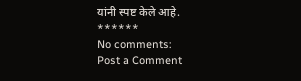यांनी स्पष्ट केले आहे.
******
No comments:
Post a Comment